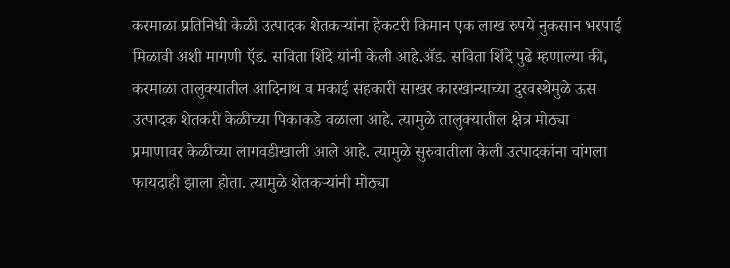करमाळा प्रतिनिधी केळी उत्पादक शेतकऱ्यांना हेकटरी किमान एक लाख रुपये नुकसान भरपाई मिळावी अशी मागणी ऍड. सविता शिंदे यांनी केली आहे.ॲड. सविता शिंदे पुढे म्हणाल्या की, करमाळा तालुक्यातील आदिनाथ व मकाई सहकारी साखर कारखान्याच्या दुरवस्थेमुळे ऊस उत्पादक शेतकरी केळीच्या पिकाकडे वळाला आहे. त्यामुळे तालुक्यातील क्षेत्र मोठ्या प्रमाणावर केळीच्या लागवडीखाली आले आहे. त्यामुळे सुरुवातीला केली उत्पादकांना चांगला फायदाही झाला होता. त्यामुळे शेतकऱ्यांनी मोठ्या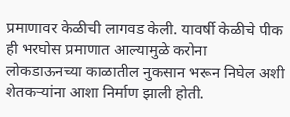प्रमाणावर केळीची लागवड केली. यावर्षी केळीचे पीक ही भरघोस प्रमाणात आल्यामुळे करोना लोकडाऊनच्या काळातील नुकसान भरून निघेल अशी शेतकऱ्यांना आशा निर्माण झाली होती.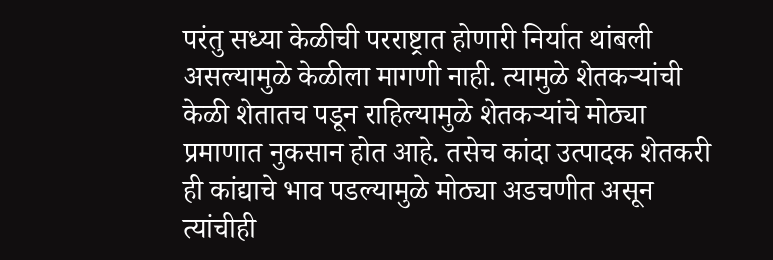परंतु सध्या केळीची परराष्ट्रात होणारी निर्यात थांबली असल्यामुळे केळीला मागणी नाही. त्यामुळे शेतकऱ्यांची केळी शेतातच पडून राहिल्यामुळे शेतकऱ्यांचे मोठ्या प्रमाणात नुकसान होत आहे. तसेच कांदा उत्पादक शेतकरी ही कांद्याचे भाव पडल्यामुळे मोठ्या अडचणीत असून त्यांचीही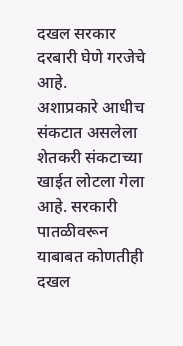दखल सरकार दरबारी घेणे गरजेचे आहे.
अशाप्रकारे आधीच संकटात असलेला शेतकरी संकटाच्या खाईत लोटला गेला आहे. सरकारी पातळीवरून याबाबत कोणतीही दखल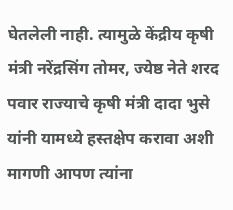घेतलेली नाही. त्यामुळे केंद्रीय कृषी मंत्री नरेंद्रसिंग तोमर, ज्येष्ठ नेते शरद पवार राज्याचे कृषी मंत्री दादा भुसे यांनी यामध्ये हस्तक्षेप करावा अशी मागणी आपण त्यांना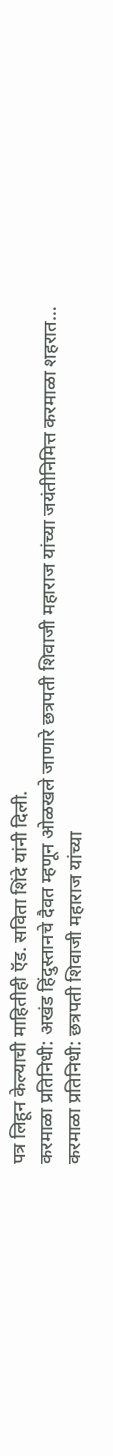पत्र लिहून केल्याची माहितीही ऍड. सविता शिंदे यांनी दिली.
करमाळा प्रतिनिधी: अखंड हिंदुस्तानचे दैवत म्हणून ओळखले जाणारे छत्रपती शिवाजी महाराज यांच्या जयंतीनिमित्त करमाळा शहरात…
करमाळा प्रतिनिधी: छत्रपती शिवाजी महाराज यांच्या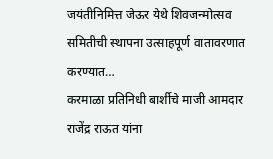जयंतीनिमित्त जेऊर येथे शिवजन्मोत्सव समितीची स्थापना उत्साहपूर्ण वातावरणात करण्यात…
करमाळा प्रतिनिधी बार्शीचे माजी आमदार राजेंद्र राऊत यांना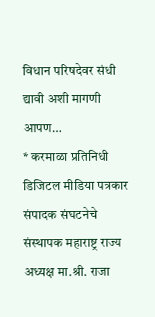विधान परिषदेवर संधी द्यावी अशी मागणी आपण…
* करमाळा प्रतिनिधी डिजिटल मीडिया पत्रकार संपादक संघटनेचे संस्थापक महाराष्ट्र राज्य अध्यक्ष मा.श्री. राजा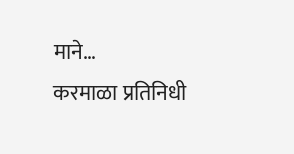माने…
करमाळा प्रतिनिधी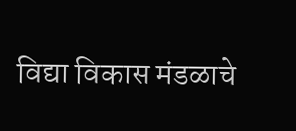विद्या विकास मंडळाचे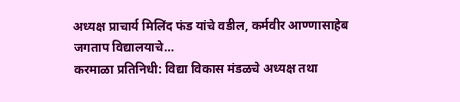अध्यक्ष प्राचार्य मिलिंद फंड यांचे वडील, कर्मवीर आण्णासाहेब जगताप विद्यालयाचे…
करमाळा प्रतिनिधी: विद्या विकास मंडळचे अध्यक्ष तथा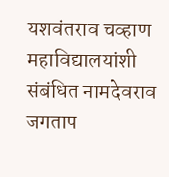यशवंतराव चव्हाण महाविद्यालयांशी संबंधित नामदेवराव जगताप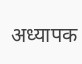अध्यापक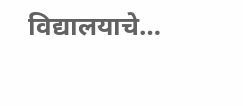विद्यालयाचे…